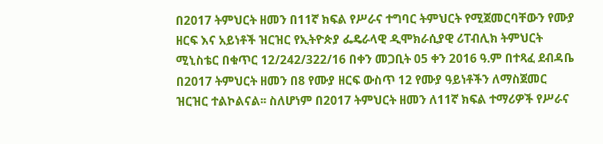በ2017 ትምህርት ዘመን በ11ኛ ክፍል የሥራና ተግባር ትምህርት የሚጀመርባቸውን የሙያ ዘርፍ እና አይነቶች ዝርዝር የኢትዮጵያ ፌዴራላዊ ዲሞክራሲያዊ ሪፐብሊክ ትምህርት ሚኒስቴር በቁጥር 12/242/322/16 በቀን መጋቢት 05 ቀን 2016 ዓ.ም በተጻፈ ደብዳቤ በ2017 ትምህርት ዘመን በ8 የሙያ ዘርፍ ውስጥ 12 የሙያ ዓይነቶችን ለማስጀመር ዝርዝር ተልኮልናል፡፡ ስለሆነም በ2017 ትምህርት ዘመን ለ11ኛ ክፍል ተማሪዎች የሥራና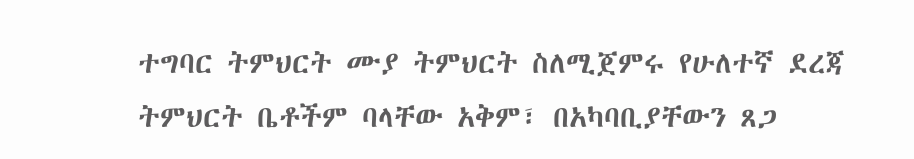ተግባር ትምህርት ሙያ ትምህርት ስለሚጀምሩ የሁለተኛ ደረጃ ትምህርት ቤቶችም ባላቸው አቅም፣ በአካባቢያቸውን ጸጋ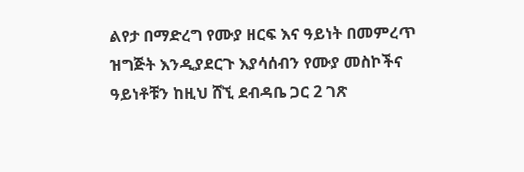ልየታ በማድረግ የሙያ ዘርፍ እና ዓይነት በመምረጥ ዝግጅት እንዲያደርጉ እያሳሰብን የሙያ መስኮችና ዓይነቶቹን ከዚህ ሸኚ ደብዳቤ ጋር 2 ገጽ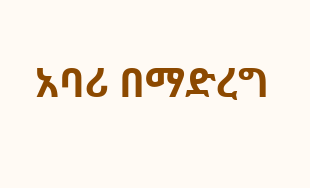አባሪ በማድረግ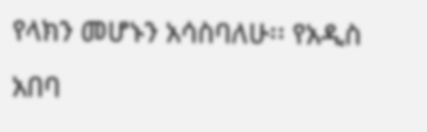የላክን መሆኑን አሳስባለሁ፡፡ የአዲስ አበባ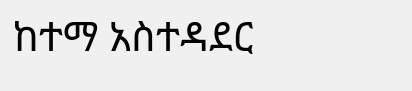ከተማ አስተዳደር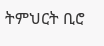ትምህርት ቢሮ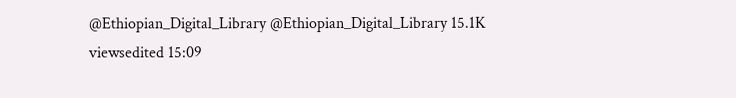@Ethiopian_Digital_Library @Ethiopian_Digital_Library 15.1K viewsedited 15:09